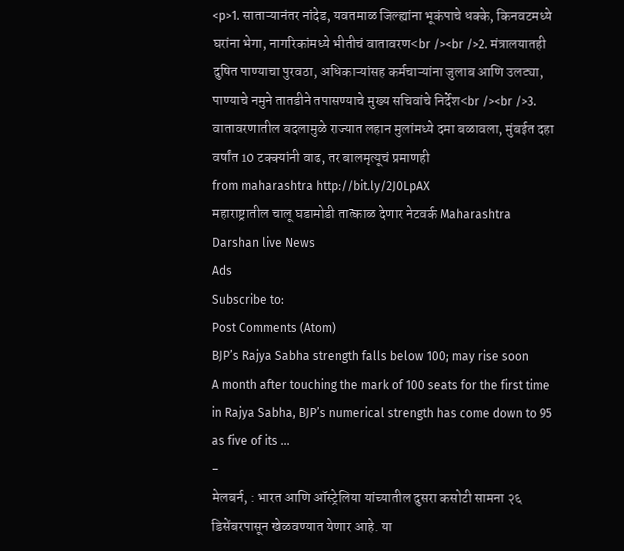<p>1. साताऱ्यानंतर नांदेड, यवतमाळ जिल्ह्यांना भूकंपाचे धक्के, किनवटमध्ये घरांना भेगा, नागरिकांमध्ये भीतीचं वातावरण<br /><br />2. मंत्रालयातही दुषित पाण्याचा पुरवठा, अधिकाऱ्यांसह कर्मचाऱ्यांना जुलाब आणि उलट्या, पाण्याचे नमुने तातडीने तपासण्याचे मुख्य सचिवांचे निर्देश<br /><br />3. वातावरणातील बदलामुळे राज्यात लहान मुलांमध्ये दमा बळावला, मुंबईत दहा वर्षांत 10 टक्क्यांनी वाढ, तर बालमृत्यूचं प्रमाणही
from maharashtra http://bit.ly/2J0LpAX
महाराष्ट्रातील चालू घडामोडी तात्काळ देणार नेटवर्क Maharashtra Darshan live News
Ads
Subscribe to:
Post Comments (Atom)
BJP’s Rajya Sabha strength falls below 100; may rise soon
A month after touching the mark of 100 seats for the first time in Rajya Sabha, BJP’s numerical strength has come down to 95 as five of its ...
-
मेलबर्न, : भारत आणि ऑस्ट्रेलिया यांच्यातील दुसरा कसोटी सामना २६ डिसेंबरपासून खेळवण्यात येणार आहे. या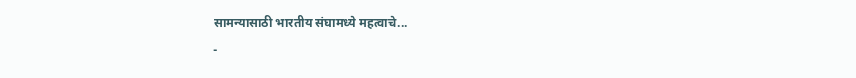सामन्यासाठी भारतीय संघामध्ये महत्वाचे...
-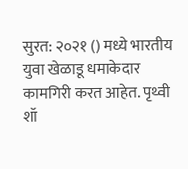सुरत: २०२१ () मध्ये भारतीय युवा खेळाडू धमाकेदार कामगिरी करत आहेत. पृथ्वी शॉ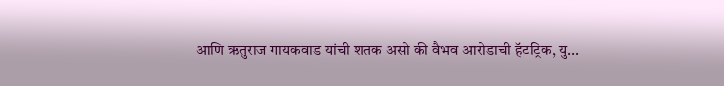आणि ऋतुराज गायकवाड यांची शतक असो की वैभव आरोडाची हॅटट्रिक, यु...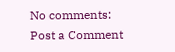No comments:
Post a Comment